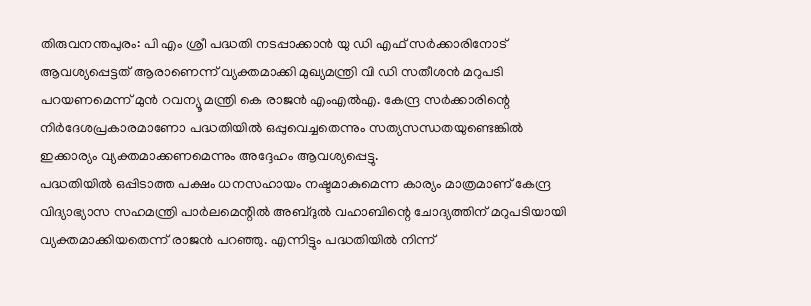തിരുവനന്തപുരം: പി എം ശ്രീ പദ്ധതി നടപ്പാക്കാൻ യു ഡി എഫ് സർക്കാരിനോട് ആവശ്യപ്പെട്ടത് ആരാണെന്ന് വ്യക്തമാക്കി മുഖ്യമന്ത്രി വി ഡി സതീശൻ മറുപടി പറയണമെന്ന് മുൻ റവന്യൂ മന്ത്രി കെ രാജൻ എംഎൽഎ. കേന്ദ്ര സർക്കാരിന്റെ നിർദേശപ്രകാരമാണോ പദ്ധതിയിൽ ഒപ്പുവെച്ചതെന്നും സത്യസന്ധതയുണ്ടെങ്കിൽ ഇക്കാര്യം വ്യക്തമാക്കണമെന്നും അദ്ദേഹം ആവശ്യപ്പെട്ടു.
പദ്ധതിയിൽ ഒപ്പിടാത്ത പക്ഷം ധനസഹായം നഷ്ടമാകുമെന്ന കാര്യം മാത്രമാണ് കേന്ദ്ര വിദ്യാഭ്യാസ സഹമന്ത്രി പാർലമെന്റിൽ അബ്ദുൽ വഹാബിന്റെ ചോദ്യത്തിന് മറുപടിയായി വ്യക്തമാക്കിയതെന്ന് രാജൻ പറഞ്ഞു. എന്നിട്ടും പദ്ധതിയിൽ നിന്ന്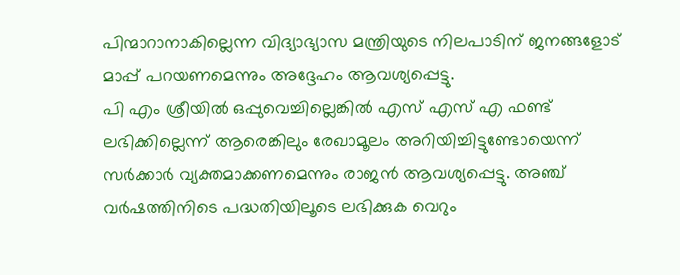പിന്മാറാനാകില്ലെന്ന വിദ്യാഭ്യാസ മന്ത്രിയുടെ നിലപാടിന് ജനങ്ങളോട് മാപ്പ് പറയണമെന്നും അദ്ദേഹം ആവശ്യപ്പെട്ടു.
പി എം ശ്രീയിൽ ഒപ്പുവെച്ചില്ലെങ്കിൽ എസ് എസ് എ ഫണ്ട് ലഭിക്കില്ലെന്ന് ആരെങ്കിലും രേഖാമൂലം അറിയിച്ചിട്ടുണ്ടോയെന്ന് സർക്കാർ വ്യക്തമാക്കണമെന്നും രാജൻ ആവശ്യപ്പെട്ടു. അഞ്ച് വർഷത്തിനിടെ പദ്ധതിയിലൂടെ ലഭിക്കുക വെറും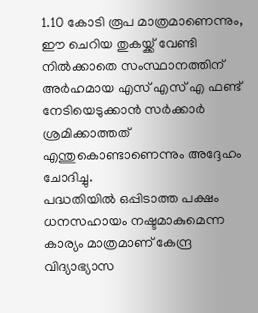1.10 കോടി രൂപ മാത്രമാണെന്നും, ഈ ചെറിയ തുകയ്ക്ക് വേണ്ടി നിൽക്കാതെ സംസ്ഥാനത്തിന് അർഹമായ എസ് എസ് എ ഫണ്ട് നേടിയെടുക്കാൻ സർക്കാർ ശ്രമിക്കാത്തത് എന്തുകൊണ്ടാണെന്നും അദ്ദേഹം ചോദിച്ചു.
പദ്ധതിയിൽ ഒപ്പിടാത്ത പക്ഷം ധനസഹായം നഷ്ടമാകുമെന്ന കാര്യം മാത്രമാണ് കേന്ദ്ര വിദ്യാഭ്യാസ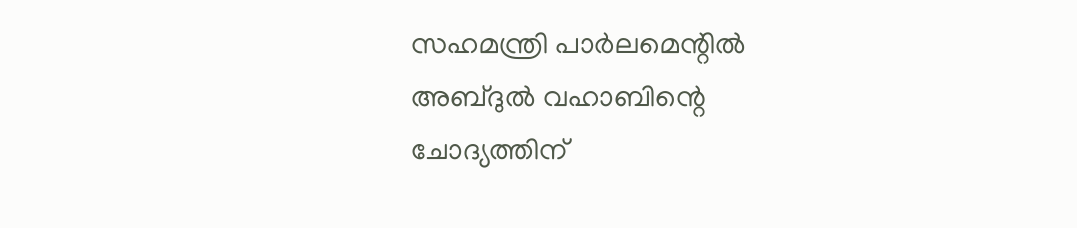സഹമന്ത്രി പാർലമെന്റിൽ അബ്ദുൽ വഹാബിന്റെ ചോദ്യത്തിന്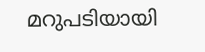മറുപടിയായി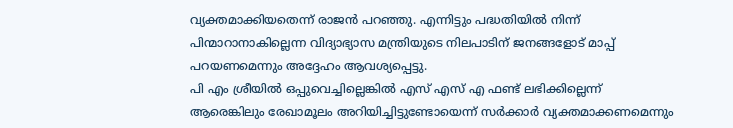വ്യക്തമാക്കിയതെന്ന് രാജൻ പറഞ്ഞു. എന്നിട്ടും പദ്ധതിയിൽ നിന്ന് പിന്മാറാനാകില്ലെന്ന വിദ്യാഭ്യാസ മന്ത്രിയുടെ നിലപാടിന് ജനങ്ങളോട് മാപ്പ് പറയണമെന്നും അദ്ദേഹം ആവശ്യപ്പെട്ടു.
പി എം ശ്രീയിൽ ഒപ്പുവെച്ചില്ലെങ്കിൽ എസ് എസ് എ ഫണ്ട് ലഭിക്കില്ലെന്ന് ആരെങ്കിലും രേഖാമൂലം അറിയിച്ചിട്ടുണ്ടോയെന്ന് സർക്കാർ വ്യക്തമാക്കണമെന്നും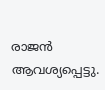രാജൻ ആവശ്യപ്പെട്ടു.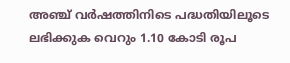അഞ്ച് വർഷത്തിനിടെ പദ്ധതിയിലൂടെ ലഭിക്കുക വെറും 1.10 കോടി രൂപ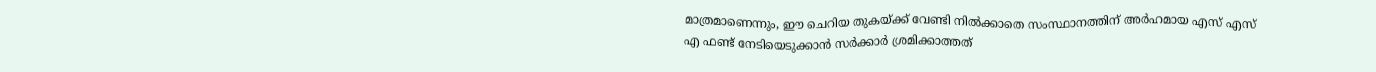മാത്രമാണെന്നും, ഈ ചെറിയ തുകയ്ക്ക് വേണ്ടി നിൽക്കാതെ സംസ്ഥാനത്തിന് അർഹമായ എസ് എസ് എ ഫണ്ട് നേടിയെടുക്കാൻ സർക്കാർ ശ്രമിക്കാത്തത്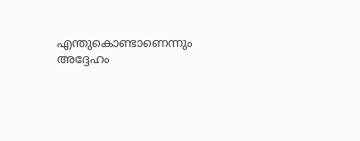എന്തുകൊണ്ടാണെന്നും അദ്ദേഹം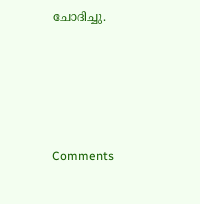ചോദിച്ചു.







Comments